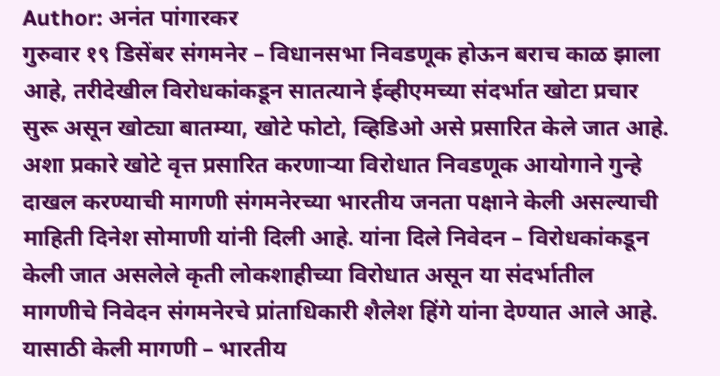Author: अनंत पांगारकर
गुरुवार १९ डिसेंबर संगमनेर – विधानसभा निवडणूक होऊन बराच काळ झाला आहे, तरीदेखील विरोधकांकडून सातत्याने ईव्हीएमच्या संदर्भात खोटा प्रचार सुरू असून खोट्या बातम्या, खोटे फोटो, व्हिडिओ असे प्रसारित केले जात आहे. अशा प्रकारे खोटे वृत्त प्रसारित करणाऱ्या विरोधात निवडणूक आयोगाने गुन्हे दाखल करण्याची मागणी संगमनेरच्या भारतीय जनता पक्षाने केली असल्याची माहिती दिनेश सोमाणी यांनी दिली आहे. यांना दिले निवेदन – विरोधकांकडून केली जात असलेले कृती लोकशाहीच्या विरोधात असून या संदर्भातील मागणीचे निवेदन संगमनेरचे प्रांताधिकारी शैलेश हिंगे यांना देण्यात आले आहे. यासाठी केली मागणी – भारतीय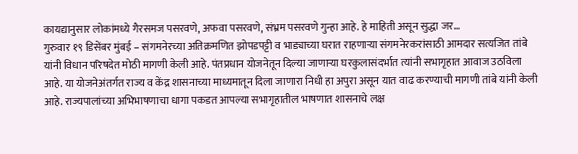कायद्यानुसार लोकांमध्ये गैरसमज पसरवणे, अफवा पसरवणे, संभ्रम पसरवणे गुन्हा आहे. हे माहिती असून सुद्धा जर…
गुरुवार १९ डिसेंबर मुंबई – संगमनेरच्या अतिक्रमणित झोपडपट्टी व भाड्याच्या घरात राहणाऱ्या संगमनेरकरांसाठी आमदार सत्यजित तांबे यांनी विधान परिषदेत मोठी मागणी केली आहे. पंतप्रधान योजनेतून दिल्या जाणाऱ्या घरकुलासंदर्भात त्यांनी सभागृहात आवाज उठविला आहे. या योजनेअंतर्गत राज्य व केंद्र शासनाच्या माध्यमातून दिला जाणारा निधी हा अपुरा असून यात वाढ करण्याची मागणी तांबे यांनी केली आहे. राज्यपालांच्या अभिभाषणाचा धागा पकडत आपल्या सभागृहातील भाषणात शासनाचे लक्ष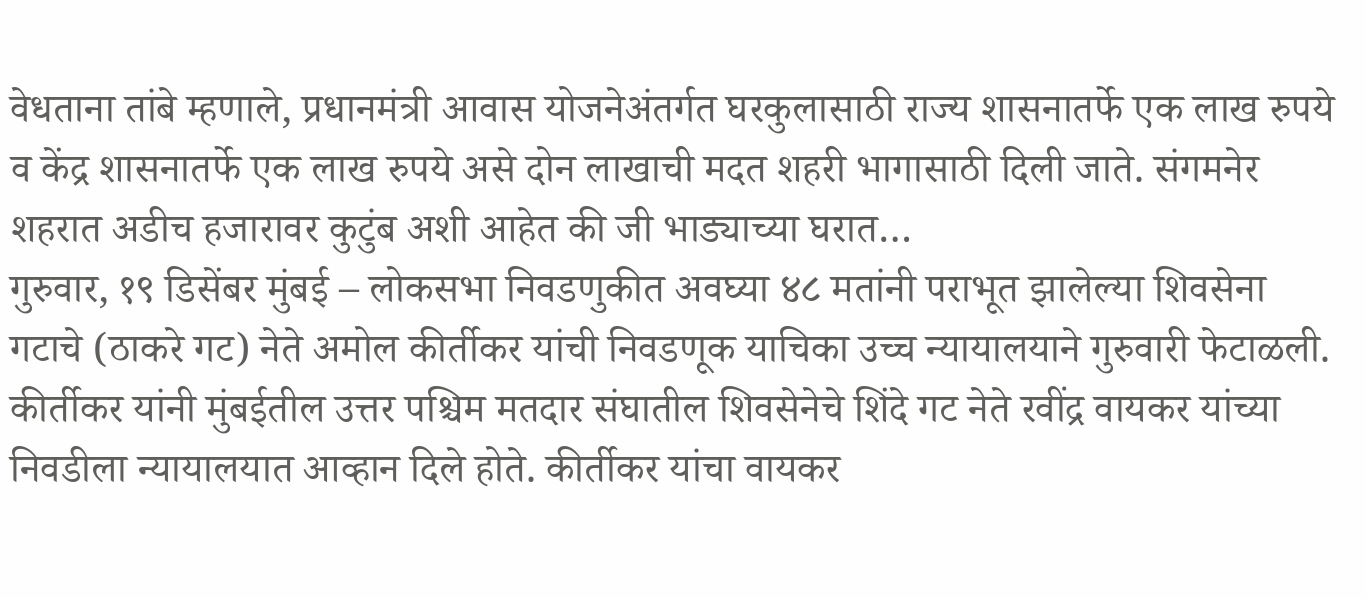वेधताना तांबे म्हणाले, प्रधानमंत्री आवास योजनेअंतर्गत घरकुलासाठी राज्य शासनातर्फे एक लाख रुपये व केंद्र शासनातर्फे एक लाख रुपये असे दोन लाखाची मदत शहरी भागासाठी दिली जाते. संगमनेर शहरात अडीच हजारावर कुटुंब अशी आहेत की जी भाड्याच्या घरात…
गुरुवार, १९ डिसेंबर मुंबई – लोकसभा निवडणुकीत अवघ्या ४८ मतांनी पराभूत झालेल्या शिवसेना गटाचे (ठाकरे गट) नेते अमोल कीर्तीकर यांची निवडणूक याचिका उच्च न्यायालयाने गुरुवारी फेटाळली. कीर्तीकर यांनी मुंबईतील उत्तर पश्चिम मतदार संघातील शिवसेनेचे शिंदे गट नेते रवींद्र वायकर यांच्या निवडीला न्यायालयात आव्हान दिले होते. कीर्तीकर यांचा वायकर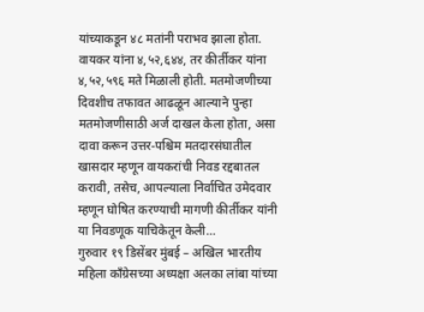यांच्याकडून ४८ मतांनी पराभव झाला होता. वायकर यांना ४,५२,६४४, तर कीर्तीकर यांना ४,५२,५९६ मते मिळाली होती. मतमोजणीच्या दिवशीच तफावत आढळून आल्याने पुन्हा मतमोजणीसाठी अर्ज दाखल केला होता, असा दावा करून उत्तर-पश्चिम मतदारसंघातील खासदार म्हणून वायकरांची निवड रद्दबातल करावी, तसेच, आपल्याला निर्वाचित उमेदवार म्हणून घोषित करण्याची मागणी कीर्तीकर यांनी या निवडणूक याचिकेतून केली…
गुरुवार १९ डिसेंबर मुंबई – अखिल भारतीय महिला काँग्रेसच्या अध्यक्षा अलका लांबा यांच्या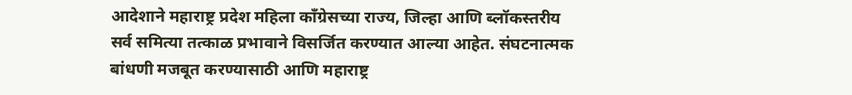आदेशाने महाराष्ट्र प्रदेश महिला काँग्रेसच्या राज्य, जिल्हा आणि ब्लॉकस्तरीय सर्व समित्या तत्काळ प्रभावाने विसर्जित करण्यात आल्या आहेत. संघटनात्मक बांधणी मजबूत करण्यासाठी आणि महाराष्ट्र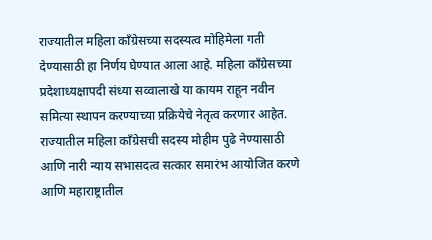राज्यातील महिला काँग्रेसच्या सदस्यत्व मोहिमेला गती देण्यासाठी हा निर्णय घेण्यात आला आहे. महिला काँग्रेसच्या प्रदेशाध्यक्षापदी संध्या सव्वालाखे या कायम राहून नवीन समित्या स्थापन करण्याच्या प्रक्रियेचे नेतृत्व करणार आहेत. राज्यातील महिला काँग्रेसची सदस्य मोहीम पुढे नेण्यासाठी आणि नारी न्याय सभासदत्व सत्कार समारंभ आयोजित करणे आणि महाराष्ट्रातील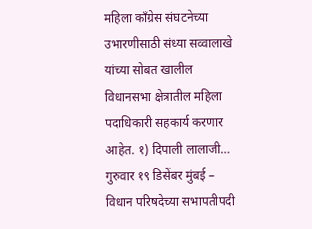महिला काँग्रेस संघटनेच्या उभारणीसाठी संध्या सव्वालाखे यांच्या सोबत खालील विधानसभा क्षेत्रातील महिला पदाधिकारी सहकार्य करणार आहेत. १) दिपाली लालाजी…
गुरुवार १९ डिसेंबर मुंबई – विधान परिषदेच्या सभापतीपदी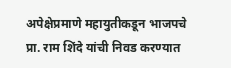अपेक्षेप्रमाणे महायुतीकडून भाजपचे प्रा. राम शिंदे यांची निवड करण्यात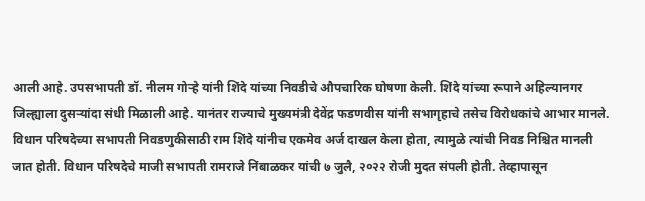आली आहे. उपसभापती डॉ. नीलम गोऱ्हे यांनी शिंदे यांच्या निवडीचे औपचारिक घोषणा केली. शिंदे यांच्या रूपाने अहिल्यानगर जिल्ह्याला दुसऱ्यांदा संधी मिळाली आहे. यानंतर राज्याचे मुख्यमंत्री देवेंद्र फडणवीस यांनी सभागृहाचे तसेच विरोधकांचे आभार मानले. विधान परिषदेच्या सभापती निवडणुकीसाठी राम शिंदे यांनीच एकमेव अर्ज दाखल केला होता, त्यामुळे त्यांची निवड निश्चित मानली जात होती. विधान परिषदेचे माजी सभापती रामराजे निंबाळकर यांची ७ जुलै, २०२२ रोजी मुदत संपली होती. तेव्हापासून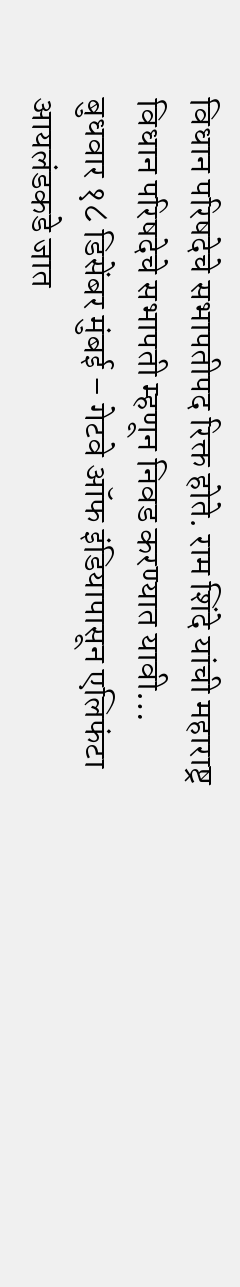विधान परिषदेचे सभापतीपद रिक्त होते. राम शिंदे यांची महाराष्ट्र विधान परिषदेचे सभापती म्हणून निवड करण्यात यावी…
बुधवार १८ डिसेंबर मुंबई – गेटवे ऑफ इंडियापासून एलिफंटा आयलंडकडे जात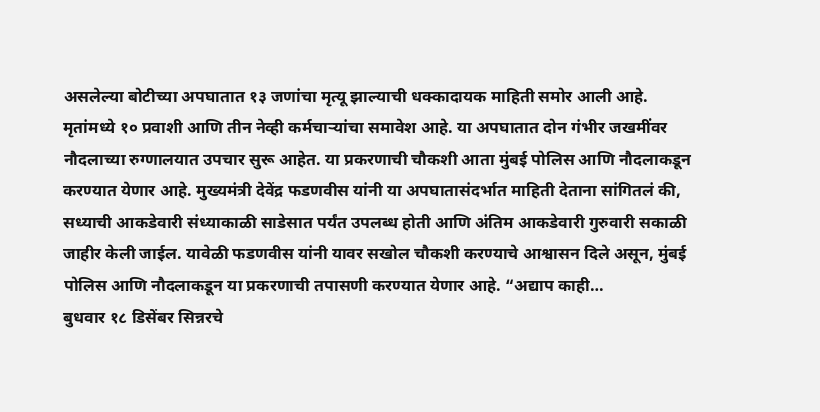असलेल्या बोटीच्या अपघातात १३ जणांचा मृत्यू झाल्याची धक्कादायक माहिती समोर आली आहे. मृतांमध्ये १० प्रवाशी आणि तीन नेव्ही कर्मचाऱ्यांचा समावेश आहे. या अपघातात दोन गंभीर जखमींवर नौदलाच्या रुग्णालयात उपचार सुरू आहेत. या प्रकरणाची चौकशी आता मुंबई पोलिस आणि नौदलाकडून करण्यात येणार आहे. मुख्यमंत्री देवेंद्र फडणवीस यांनी या अपघातासंदर्भात माहिती देताना सांगितलं की, सध्याची आकडेवारी संध्याकाळी साडेसात पर्यंत उपलब्ध होती आणि अंतिम आकडेवारी गुरुवारी सकाळी जाहीर केली जाईल. यावेळी फडणवीस यांनी यावर सखोल चौकशी करण्याचे आश्वासन दिले असून, मुंबई पोलिस आणि नौदलाकडून या प्रकरणाची तपासणी करण्यात येणार आहे. “अद्याप काही…
बुधवार १८ डिसेंबर सिन्नरचे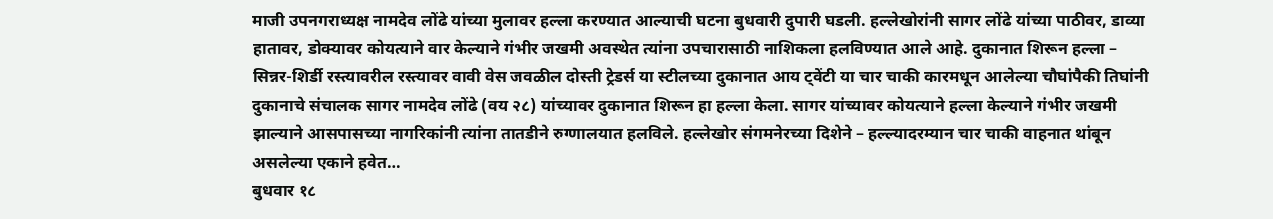माजी उपनगराध्यक्ष नामदेव लोंढे यांच्या मुलावर हल्ला करण्यात आल्याची घटना बुधवारी दुपारी घडली. हल्लेखोरांनी सागर लोंढे यांच्या पाठीवर, डाव्या हातावर, डोक्यावर कोयत्याने वार केल्याने गंभीर जखमी अवस्थेत त्यांना उपचारासाठी नाशिकला हलविण्यात आले आहे. दुकानात शिरून हल्ला – सिन्नर-शिर्डी रस्त्यावरील रस्त्यावर वावी वेस जवळील दोस्ती ट्रेडर्स या स्टीलच्या दुकानात आय ट्वेंटी या चार चाकी कारमधून आलेल्या चौघांपैकी तिघांनी दुकानाचे संचालक सागर नामदेव लोंढे (वय २८) यांच्यावर दुकानात शिरून हा हल्ला केला. सागर यांच्यावर कोयत्याने हल्ला केल्याने गंभीर जखमी झाल्याने आसपासच्या नागरिकांनी त्यांना तातडीने रुग्णालयात हलविले. हल्लेखोर संगमनेरच्या दिशेने – हल्ल्यादरम्यान चार चाकी वाहनात थांबून असलेल्या एकाने हवेत…
बुधवार १८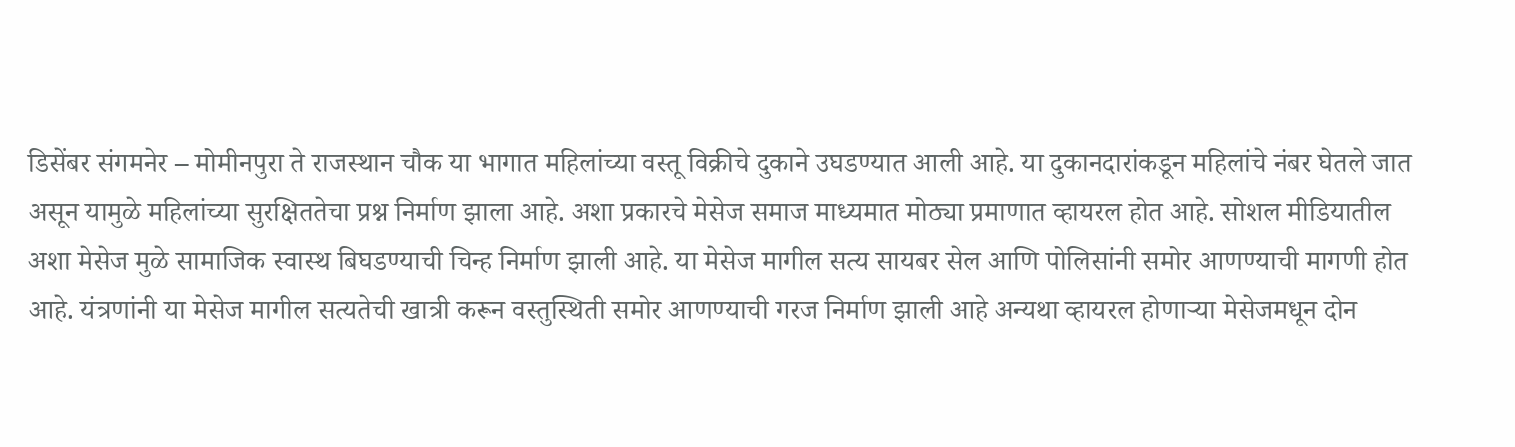डिसेंबर संगमनेर – मोमीनपुरा ते राजस्थान चौक या भागात महिलांच्या वस्तू विक्रीचे दुकाने उघडण्यात आली आहे. या दुकानदारांकडून महिलांचे नंबर घेतले जात असून यामुळे महिलांच्या सुरक्षिततेचा प्रश्न निर्माण झाला आहे. अशा प्रकारचे मेसेज समाज माध्यमात मोठ्या प्रमाणात व्हायरल होत आहे. सोशल मीडियातील अशा मेसेज मुळे सामाजिक स्वास्थ बिघडण्याची चिन्ह निर्माण झाली आहे. या मेसेज मागील सत्य सायबर सेल आणि पोलिसांनी समोर आणण्याची मागणी होत आहे. यंत्रणांनी या मेसेज मागील सत्यतेची खात्री करून वस्तुस्थिती समोर आणण्याची गरज निर्माण झाली आहे अन्यथा व्हायरल होणाऱ्या मेसेजमधून दोन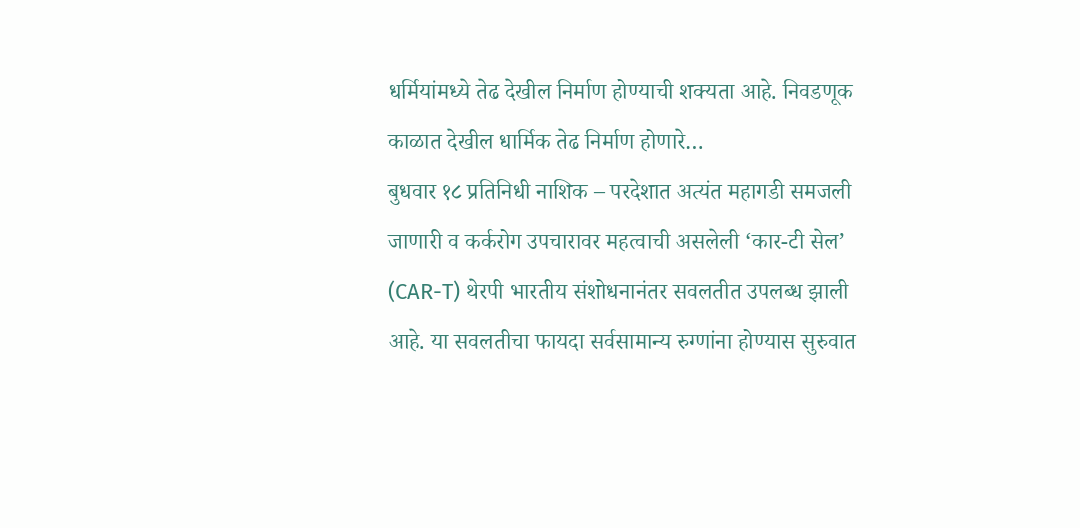धर्मियांमध्ये तेढ देखील निर्माण होण्याची शक्यता आहे. निवडणूक काळात देखील धार्मिक तेढ निर्माण होणारे…
बुधवार १८ प्रतिनिधी नाशिक – परदेशात अत्यंत महागडी समजली जाणारी व कर्करोग उपचारावर महत्वाची असलेली ‘कार-टी सेल’ (CAR-T) थेरपी भारतीय संशोधनानंतर सवलतीत उपलब्ध झाली आहे. या सवलतीचा फायदा सर्वसामान्य रुग्णांना होण्यास सुरुवात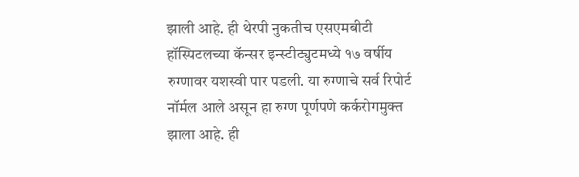झाली आहे. ही थेरपी नुकतीच एसएमबीटी हॉस्पिटलच्या कॅन्सर इन्स्टीट्युटमध्ये १७ वर्षीय रुग्णावर यशस्वी पार पडली. या रुग्णाचे सर्व रिपोर्ट नॉर्मल आले असून हा रुग्ण पूर्णपणे कर्करोगमुक्त झाला आहे. ही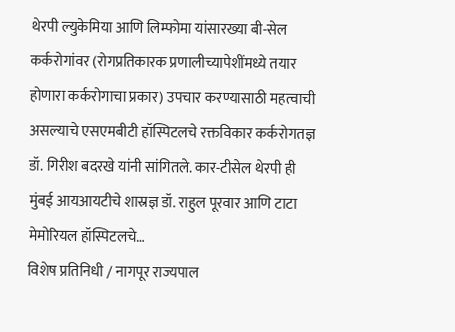थेरपी ल्युकेमिया आणि लिम्फोमा यांसारख्या बी-सेल कर्करोगांवर (रोगप्रतिकारक प्रणालीच्यापेशींमध्ये तयार होणारा कर्करोगाचा प्रकार) उपचार करण्यासाठी महत्वाची असल्याचे एसएमबीटी हॉस्पिटलचे रक्तविकार कर्करोगतज्ञ डॉ. गिरीश बदरखे यांनी सांगितले. कार-टीसेल थेरपी ही मुंबई आयआयटीचे शास्रज्ञ डॉ. राहुल पूरवार आणि टाटा मेमोरियल हॉस्पिटलचे…
विशेष प्रतिनिधी / नागपूर राज्यपाल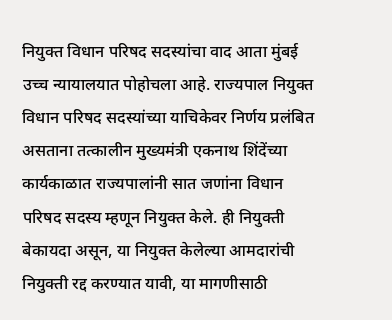नियुक्त विधान परिषद सदस्यांचा वाद आता मुंबई उच्च न्यायालयात पोहोचला आहे. राज्यपाल नियुक्त विधान परिषद सदस्यांच्या याचिकेवर निर्णय प्रलंबित असताना तत्कालीन मुख्यमंत्री एकनाथ शिंदेंच्या कार्यकाळात राज्यपालांनी सात जणांना विधान परिषद सदस्य म्हणून नियुक्त केले. ही नियुक्ती बेकायदा असून, या नियुक्त केलेल्या आमदारांची नियुक्ती रद्द करण्यात यावी, या मागणीसाठी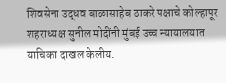शिवसेना उद्धव बाळासाहेब ठाकरे पक्षाचे कोल्हापूर शहराध्यक्ष सुनील मोदींनी मुंबई उच्च न्यायालयात याचिका दाखल केलीय.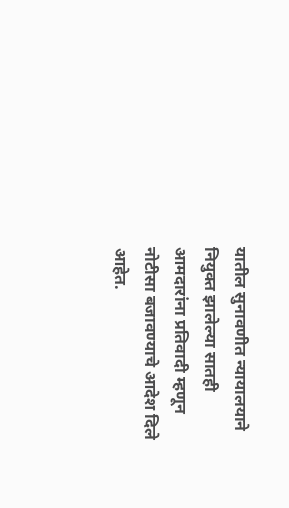यातील सुनावणीत न्यायालयाने नियुक्त झालेल्या सातही आमदारांना प्रतिवादी म्हणून नोटीसा बजावण्याचे आदेश दिले आहेत.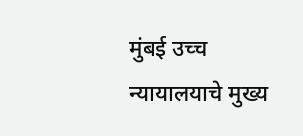मुंबई उच्च न्यायालयाचे मुख्य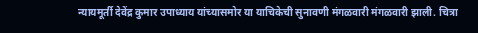न्यायमूर्ती देवेंद्र कुमार उपाध्याय यांच्यासमोर या याचिकेची सुनावणी मंगळवारी मंगळवारी झाली. चित्रा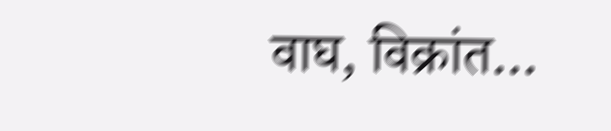वाघ, विक्रांत…